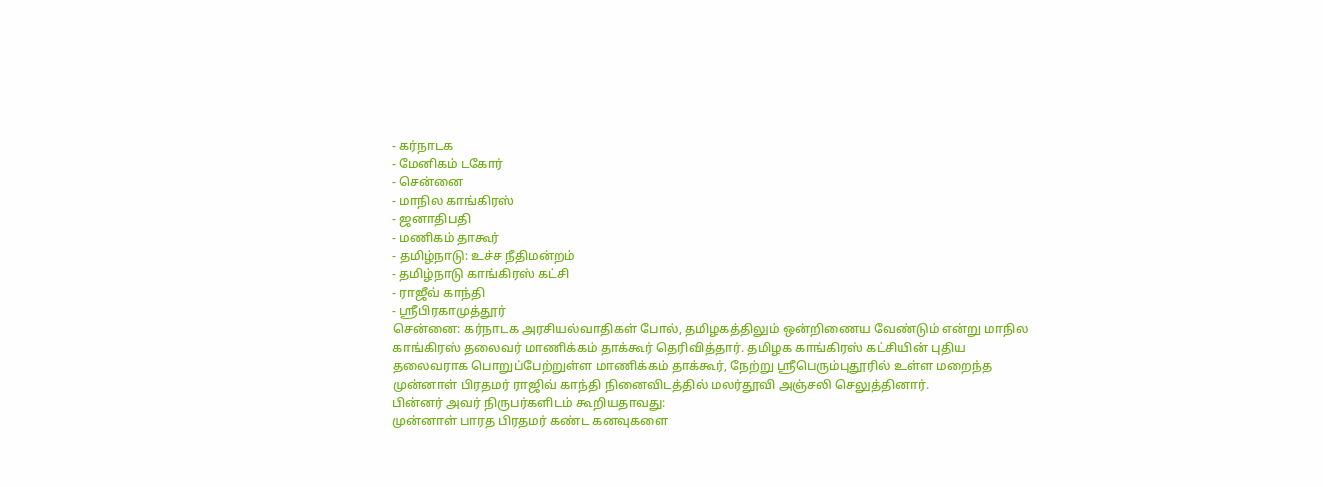- கர்நாடக
- மேனிகம் டகோர்
- சென்னை
- மாநில காங்கிரஸ்
- ஜனாதிபதி
- மணிகம் தாகூர்
- தமிழ்நாடு: உச்ச நீதிமன்றம்
- தமிழ்நாடு காங்கிரஸ் கட்சி
- ராஜீவ் காந்தி
- ஸ்ரீபிரகாமுத்தூர்
சென்னை: கர்நாடக அரசியல்வாதிகள் போல், தமிழகத்திலும் ஒன்றிணைய வேண்டும் என்று மாநில காங்கிரஸ் தலைவர் மாணிக்கம் தாக்கூர் தெரிவித்தார். தமிழக காங்கிரஸ் கட்சியின் புதிய தலைவராக பொறுப்பேற்றுள்ள மாணிக்கம் தாக்கூர், நேற்று ஸ்ரீபெரும்புதூரில் உள்ள மறைந்த முன்னாள் பிரதமர் ராஜிவ் காந்தி நினைவிடத்தில் மலர்தூவி அஞ்சலி செலுத்தினார்.
பின்னர் அவர் நிருபர்களிடம் கூறியதாவது:
முன்னாள் பாரத பிரதமர் கண்ட கனவுகளை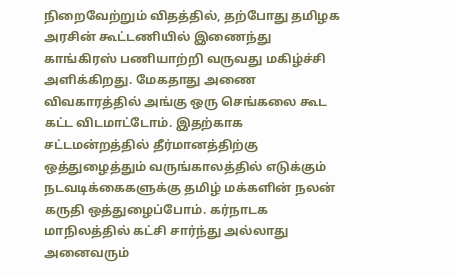நிறைவேற்றும் விதத்தில், தற்போது தமிழக அரசின் கூட்டணியில் இணைந்து காங்கிரஸ் பணியாற்றி வருவது மகிழ்ச்சி அளிக்கிறது. மேகதாது அணை விவகாரத்தில் அங்கு ஒரு செங்கலை கூட கட்ட விடமாட்டோம். இதற்காக சட்டமன்றத்தில் தீர்மானத்திற்கு ஒத்துழைத்தும் வருங்காலத்தில் எடுக்கும் நடவடிக்கைகளுக்கு தமிழ் மக்களின் நலன் கருதி ஒத்துழைப்போம். கர்நாடக மாநிலத்தில் கட்சி சார்ந்து அல்லாது அனைவரும்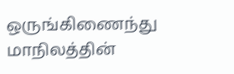ஒருங்கிணைந்து மாநிலத்தின்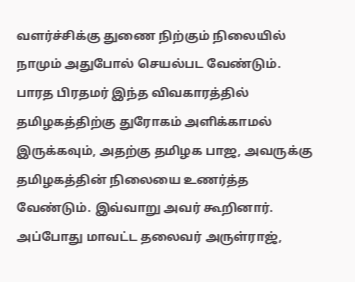வளர்ச்சிக்கு துணை நிற்கும் நிலையில் நாமும் அதுபோல் செயல்பட வேண்டும்.
பாரத பிரதமர் இந்த விவகாரத்தில் தமிழகத்திற்கு துரோகம் அளிக்காமல் இருக்கவும், அதற்கு தமிழக பாஜ, அவருக்கு தமிழகத்தின் நிலையை உணர்த்த வேண்டும். இவ்வாறு அவர் கூறினார். அப்போது மாவட்ட தலைவர் அருள்ராஜ்,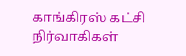காங்கிரஸ் கட்சி நிர்வாகிகள்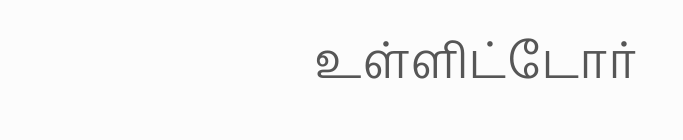உள்ளிட்டோர்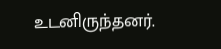உடனிருந்தனர்.